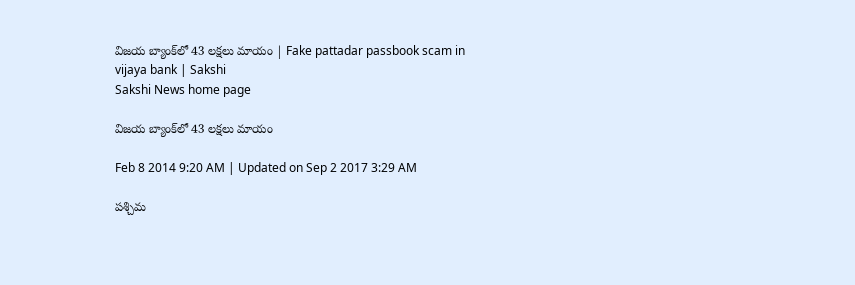విజయ బ్యాంక్‌లో 43 లక్షలు మాయం | Fake pattadar passbook scam in vijaya bank | Sakshi
Sakshi News home page

విజయ బ్యాంక్‌లో 43 లక్షలు మాయం

Feb 8 2014 9:20 AM | Updated on Sep 2 2017 3:29 AM

పశ్చిమ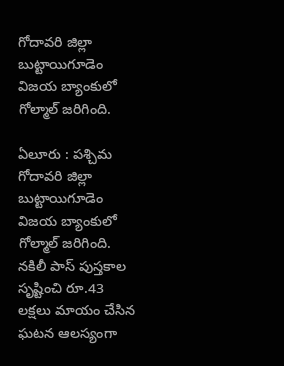గోదావరి జిల్లా బుట్టాయిగూడెం విజయ బ్యాంకులో గోల్మాల్ జరిగింది.

ఏలూరు : పశ్చిమ గోదావరి జిల్లా బుట్టాయిగూడెం విజయ బ్యాంకులో గోల్మాల్ జరిగింది. నకిలీ పాస్ పుస్తకాల సృష్టించి రూ.43 లక్షలు మాయం చేసిన ఘటన ఆలస్యంగా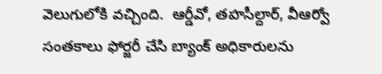వెలుగులోకి వచ్చింది.  ఆర్డీవో, తహసీల్దార్, వీఆర్వో సంతకాలు ఫోర్జరీ చేసి బ్యాంక్ అధికారులను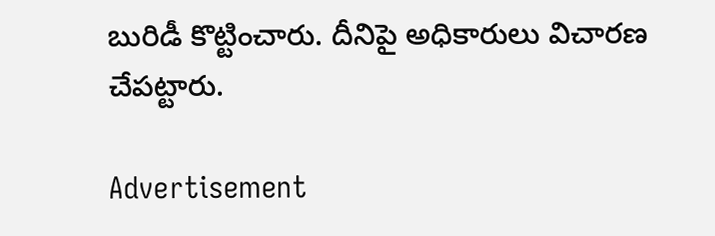బురిడీ కొట్టించారు. దీనిపై అధికారులు విచారణ చేపట్టారు.

Advertisement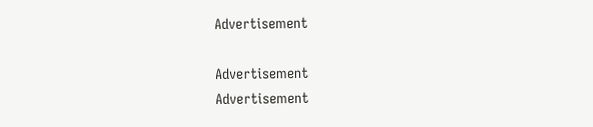Advertisement

Advertisement
Advertisement